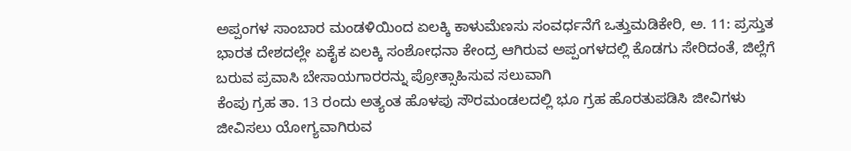ಅಪ್ಪಂಗಳ ಸಾಂಬಾರ ಮಂಡಳಿಯಿಂದ ಏಲಕ್ಕಿ ಕಾಳುಮೆಣಸು ಸಂವರ್ಧನೆಗೆ ಒತ್ತುಮಡಿಕೇರಿ, ಅ. 11: ಪ್ರಸ್ತುತ ಭಾರತ ದೇಶದಲ್ಲೇ ಏಕೈಕ ಏಲಕ್ಕಿ ಸಂಶೋಧನಾ ಕೇಂದ್ರ ಆಗಿರುವ ಅಪ್ಪಂಗಳದಲ್ಲಿ ಕೊಡಗು ಸೇರಿದಂತೆ, ಜಿಲ್ಲೆಗೆ ಬರುವ ಪ್ರವಾಸಿ ಬೇಸಾಯಗಾರರನ್ನು ಪ್ರೋತ್ಸಾಹಿಸುವ ಸಲುವಾಗಿ
ಕೆಂಪು ಗ್ರಹ ತಾ. 13 ರಂದು ಅತ್ಯಂತ ಹೊಳಪು ಸೌರಮಂಡಲದಲ್ಲಿ ಭೂ ಗ್ರಹ ಹೊರತುಪಡಿಸಿ ಜೀವಿಗಳು ಜೀವಿಸಲು ಯೋಗ್ಯವಾಗಿರುವ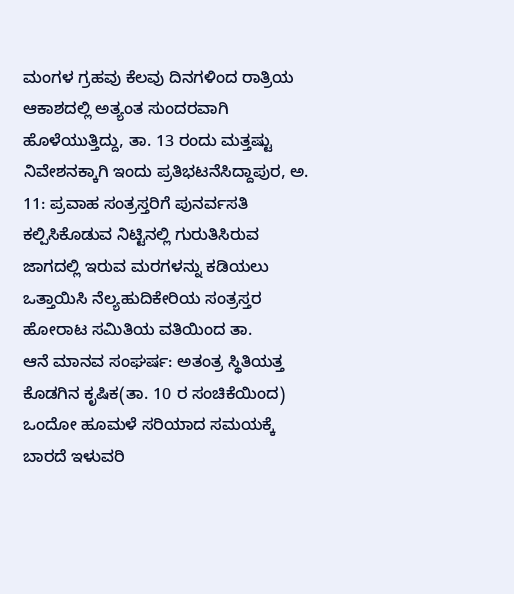ಮಂಗಳ ಗ್ರಹವು ಕೆಲವು ದಿನಗಳಿಂದ ರಾತ್ರಿಯ ಆಕಾಶದಲ್ಲಿ ಅತ್ಯಂತ ಸುಂದರವಾಗಿ ಹೊಳೆಯುತ್ತಿದ್ದು, ತಾ. 13 ರಂದು ಮತ್ತಷ್ಟು
ನಿವೇಶನಕ್ಕಾಗಿ ಇಂದು ಪ್ರತಿಭಟನೆಸಿದ್ದಾಪುರ, ಅ. 11: ಪ್ರವಾಹ ಸಂತ್ರಸ್ತರಿಗೆ ಪುನರ್ವಸತಿ ಕಲ್ಪಿಸಿಕೊಡುವ ನಿಟ್ಟಿನಲ್ಲಿ ಗುರುತಿಸಿರುವ ಜಾಗದಲ್ಲಿ ಇರುವ ಮರಗಳನ್ನು ಕಡಿಯಲು ಒತ್ತಾಯಿಸಿ ನೆಲ್ಯಹುದಿಕೇರಿಯ ಸಂತ್ರಸ್ತರ ಹೋರಾಟ ಸಮಿತಿಯ ವತಿಯಿಂದ ತಾ.
ಆನೆ ಮಾನವ ಸಂಘರ್ಷ: ಅತಂತ್ರ ಸ್ಥಿತಿಯತ್ತ ಕೊಡಗಿನ ಕೃಷಿಕ(ತಾ. 10 ರ ಸಂಚಿಕೆಯಿಂದ) ಒಂದೋ ಹೂಮಳೆ ಸರಿಯಾದ ಸಮಯಕ್ಕೆ ಬಾರದೆ ಇಳುವರಿ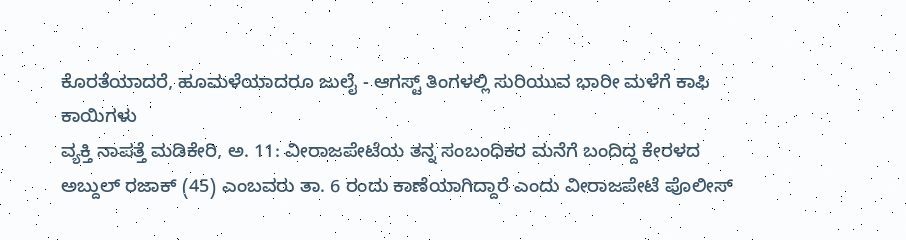ಕೊರತೆಯಾದರೆ, ಹೂಮಳೆಯಾದರೂ ಜುಲೈ - ಆಗಸ್ಟ್ ತಿಂಗಳಲ್ಲಿ ಸುರಿಯುವ ಭಾರೀ ಮಳೆಗೆ ಕಾಫಿ ಕಾಯಿಗಳು
ವ್ಯಕ್ತಿ ನಾಪತ್ತೆ ಮಡಿಕೇರಿ, ಅ. 11: ವೀರಾಜಪೇಟೆಯ ತನ್ನ ಸಂಬಂಧಿಕರ ಮನೆಗೆ ಬಂದಿದ್ದ ಕೇರಳದ ಅಬ್ದುಲ್ ರಜಾಕ್ (45) ಎಂಬವರು ತಾ. 6 ರಂದು ಕಾಣೆಯಾಗಿದ್ದಾರೆ ಎಂದು ವೀರಾಜಪೇಟೆ ಪೊಲೀಸ್